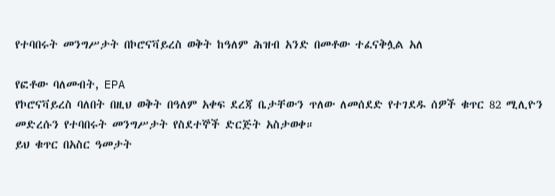የተባበሩት መንግሥታት በኮሮናቫይረስ ወቅት ከዓለም ሕዝብ አንድ በመቶው ተፈናቅሏል አለ

የፎቶው ባለመብት, EPA
የኮሮናቫይረስ ባለበት በዚህ ወቅት በዓለም አቀፍ ደረጃ ቤታቸውን ጥለው ለመሰደድ የተገደዱ ሰዎች ቁጥር 82 ሚሊዮን መድረሱን የተባበሩት መንግሥታት የስደተኞች ድርጅት አስታወቀ።
ይህ ቁጥር በአስር ዓመታት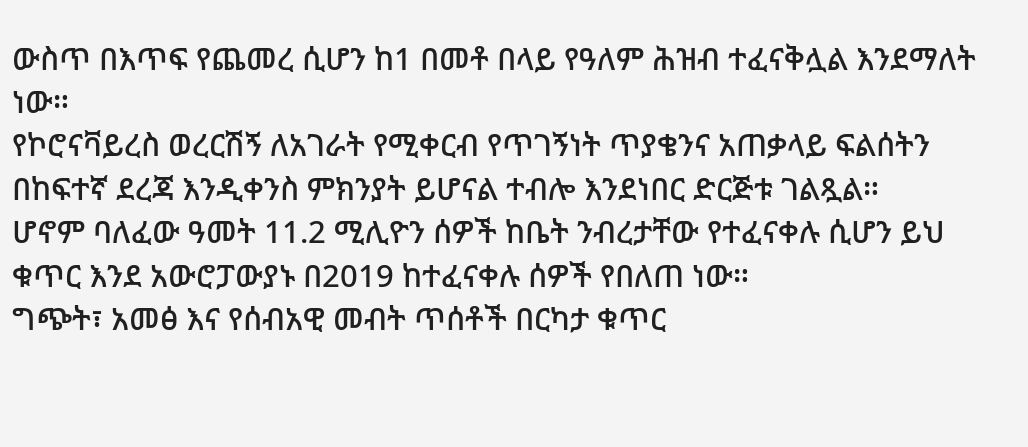ውስጥ በእጥፍ የጨመረ ሲሆን ከ1 በመቶ በላይ የዓለም ሕዝብ ተፈናቅሏል እንደማለት ነው።
የኮሮናቫይረስ ወረርሽኝ ለአገራት የሚቀርብ የጥገኝነት ጥያቄንና አጠቃላይ ፍልሰትን በከፍተኛ ደረጃ እንዲቀንስ ምክንያት ይሆናል ተብሎ እንደነበር ድርጅቱ ገልጿል።
ሆኖም ባለፈው ዓመት 11.2 ሚሊዮን ሰዎች ከቤት ንብረታቸው የተፈናቀሉ ሲሆን ይህ ቁጥር እንደ አውሮፓውያኑ በ2019 ከተፈናቀሉ ሰዎች የበለጠ ነው።
ግጭት፣ አመፅ እና የሰብአዊ መብት ጥሰቶች በርካታ ቁጥር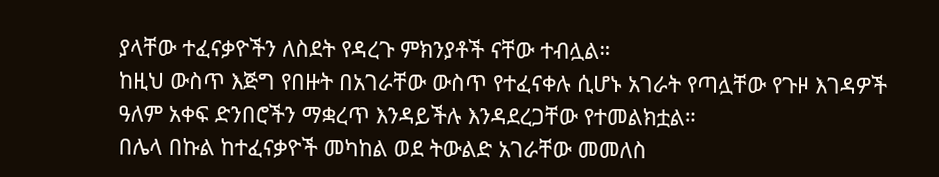ያላቸው ተፈናቃዮችን ለስደት የዳረጉ ምክንያቶች ናቸው ተብሏል።
ከዚህ ውስጥ እጅግ የበዙት በአገራቸው ውስጥ የተፈናቀሉ ሲሆኑ አገራት የጣሏቸው የጉዞ እገዳዎች ዓለም አቀፍ ድንበሮችን ማቋረጥ እንዳይችሉ እንዳደረጋቸው የተመልክቷል።
በሌላ በኩል ከተፈናቃዮች መካከል ወደ ትውልድ አገራቸው መመለስ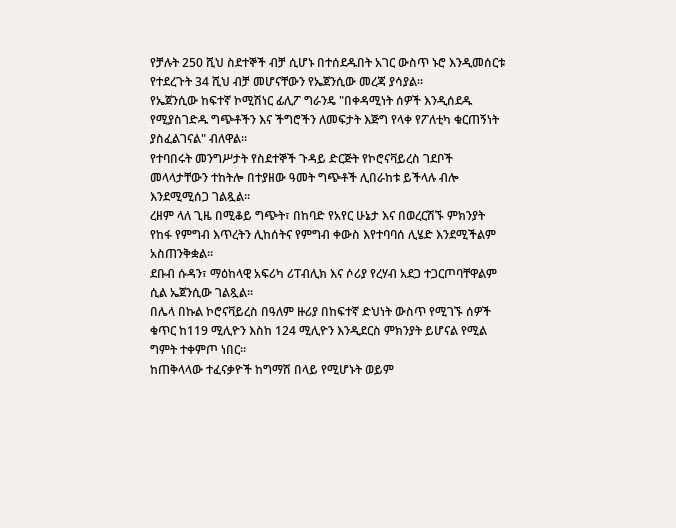የቻሉት 250 ሺህ ስደተኞች ብቻ ሲሆኑ በተሰደዱበት አገር ውስጥ ኑሮ እንዲመሰርቱ የተደረጉት 34 ሺህ ብቻ መሆናቸውን የኤጀንሲው መረጃ ያሳያል።
የኤጀንሲው ከፍተኛ ኮሚሽነር ፊሊፖ ግራንዴ "በቀዳሚነት ሰዎች እንዲሰደዱ የሚያስገድዱ ግጭቶችን እና ችግሮችን ለመፍታት እጅግ የላቀ የፖለቲካ ቁርጠኝነት ያስፈልገናል" ብለዋል።
የተባበሩት መንግሥታት የስደተኞች ጉዳይ ድርጅት የኮሮናቫይረስ ገደቦች መላላታቸውን ተከትሎ በተያዘው ዓመት ግጭቶች ሊበራከቱ ይችላሉ ብሎ እንደሚሚሰጋ ገልጿል።
ረዘም ላለ ጊዜ በሚቆይ ግጭት፣ በከባድ የአየር ሁኔታ እና በወረርሽኙ ምክንያት የከፋ የምግብ እጥረትን ሊከሰትና የምግብ ቀውስ እየተባባሰ ሊሄድ እንደሚችልም አስጠንቅቋል።
ደቡብ ሱዳን፣ ማዕከላዊ አፍሪካ ሪፐብሊክ እና ሶሪያ የረሃብ አደጋ ተጋርጦባቸዋልም ሲል ኤጀንሲው ገልጿል።
በሌላ በኩል ኮሮናቫይረስ በዓለም ዙሪያ በከፍተኛ ድህነት ውስጥ የሚገኙ ሰዎች ቁጥር ከ119 ሚሊዮን እስከ 124 ሚሊዮን እንዲደርስ ምክንያት ይሆናል የሚል ግምት ተቀምጦ ነበር።
ከጠቅላላው ተፈናቃዮች ከግማሽ በላይ የሚሆኑት ወይም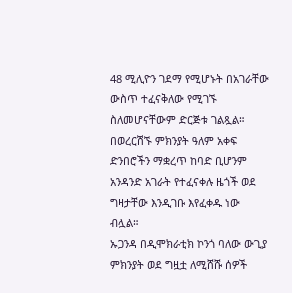48 ሚሊዮን ገደማ የሚሆኑት በአገራቸው ውስጥ ተፈናቅለው የሚገኙ ስለመሆናቸውም ድርጅቱ ገልጿል።
በወረርሽኙ ምክንያት ዓለም አቀፍ ድንበሮችን ማቋረጥ ከባድ ቢሆንም አንዳንድ አገራት የተፈናቀሉ ዜጎች ወደ ግዛታቸው እንዲገቡ እየፈቀዱ ነው ብሏል።
ኡጋንዳ በዲሞክራቲክ ኮንጎ ባለው ውጊያ ምክንያት ወደ ግዟቷ ለሚሸሹ ሰዎች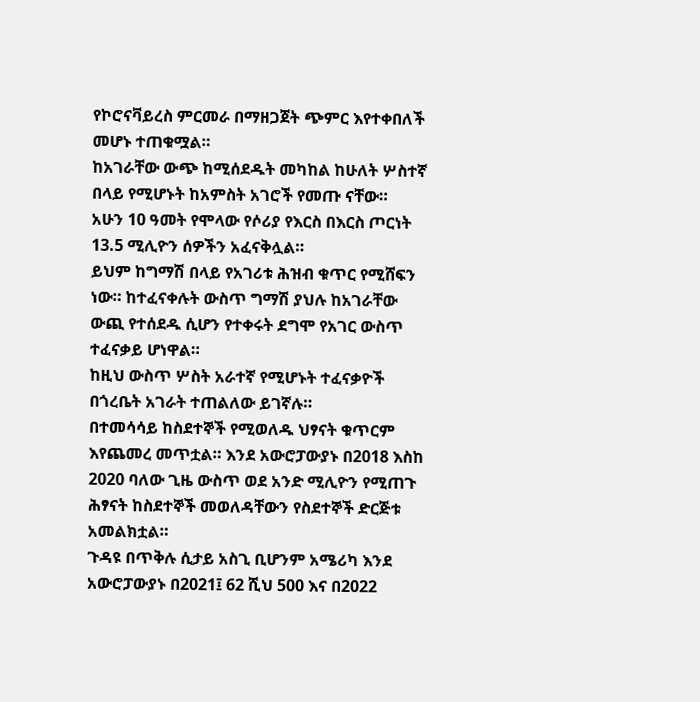የኮሮናቫይረስ ምርመራ በማዘጋጀት ጭምር እየተቀበለች መሆኑ ተጠቁሟል።
ከአገራቸው ውጭ ከሚሰደዱት መካከል ከሁለት ሦስተኛ በላይ የሚሆኑት ከአምስት አገሮች የመጡ ናቸው።
አሁን 10 ዓመት የሞላው የሶሪያ የእርስ በእርስ ጦርነት 13.5 ሚሊዮን ሰዎችን አፈናቅሏል።
ይህም ከግማሽ በላይ የአገሪቱ ሕዝብ ቁጥር የሚሸፍን ነው። ከተፈናቀሉት ውስጥ ግማሽ ያህሉ ከአገራቸው ውጪ የተሰደዱ ሲሆን የተቀሩት ደግሞ የአገር ውስጥ ተፈናቃይ ሆነዋል።
ከዚህ ውስጥ ሦስት አራተኛ የሚሆኑት ተፈናቃዮች በጎረቤት አገራት ተጠልለው ይገኛሉ።
በተመሳሳይ ከስደተኞች የሚወለዱ ህፃናት ቁጥርም እየጨመረ መጥቷል። እንደ አውሮፓውያኑ በ2018 እስከ 2020 ባለው ጊዜ ውስጥ ወደ አንድ ሚሊዮን የሚጠጉ ሕፃናት ከስደተኞች መወለዳቸውን የስደተኞች ድርጅቱ አመልክቷል።
ጉዳዩ በጥቅሉ ሲታይ አስጊ ቢሆንም አሜሪካ እንደ አውሮፓውያኑ በ2021፤ 62 ሺህ 500 እና በ2022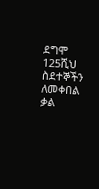ደግሞ 125ሺህ ስደተኞችን ለመቀበል ቃል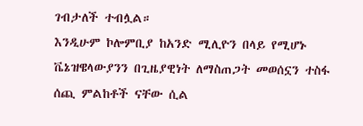ገብታለች ተብሏል።
እንዲሁም ኮሎምቢያ ከአንድ ሚሊዮን በላይ የሚሆኑ ቬኔዝዌላውያንን በጊዜያዊነት ለማስጠጋት መወሰኗን ተስፋ ሰጪ ምልከቶች ናቸው ሲል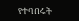የተባበሩት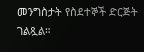መንግስታት የስደተኞች ድርጅት ገልጿል።